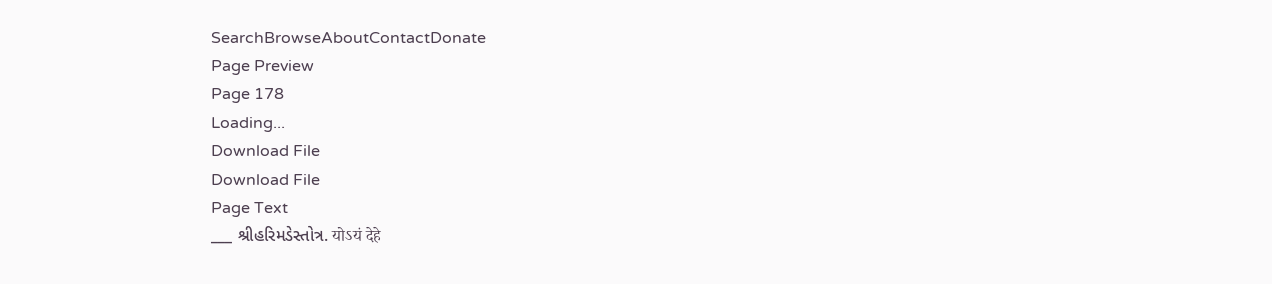SearchBrowseAboutContactDonate
Page Preview
Page 178
Loading...
Download File
Download File
Page Text
___ શ્રીહરિમડેસ્તોત્ર. योऽयं देहे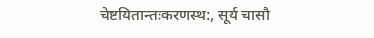चेष्टयितान्तःकरणस्थ:, सूर्य चासौ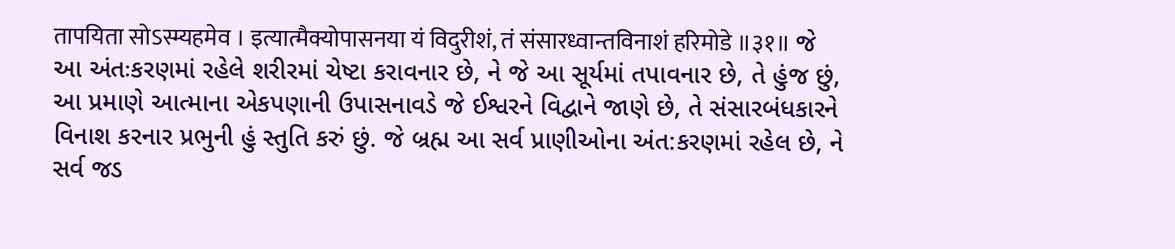तापयिता सोऽस्म्यहमेव । इत्यात्मैक्योपासनया यं विदुरीशं, तं संसारध्वान्तविनाशं हरिमोडे ॥३१॥ જે આ અંતઃકરણમાં રહેલે શરીરમાં ચેષ્ટા કરાવનાર છે, ને જે આ સૂર્યમાં તપાવનાર છે, તે હુંજ છું, આ પ્રમાણે આત્માના એકપણાની ઉપાસનાવડે જે ઈશ્વરને વિદ્વાને જાણે છે, તે સંસારબંધકારને વિનાશ કરનાર પ્રભુની હું સ્તુતિ કરું છું. જે બ્રહ્મ આ સર્વ પ્રાણીઓના અંત:કરણમાં રહેલ છે, ને સર્વ જડ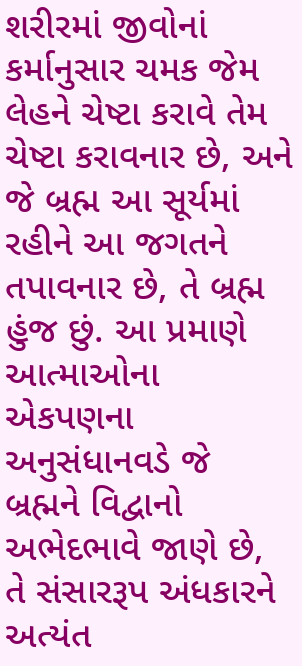શરીરમાં જીવોનાં કર્માનુસાર ચમક જેમ લેહને ચેષ્ટા કરાવે તેમ ચેષ્ટા કરાવનાર છે, અને જે બ્રહ્મ આ સૂર્યમાં રહીને આ જગતને તપાવનાર છે, તે બ્રહ્મ હુંજ છું. આ પ્રમાણે આત્માઓના એકપણના અનુસંધાનવડે જે બ્રહ્મને વિદ્વાનો અભેદભાવે જાણે છે, તે સંસારરૂપ અંધકારને અત્યંત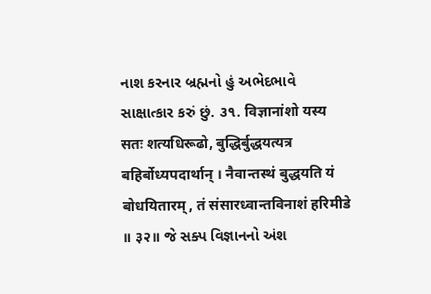નાશ કરનાર બ્રહ્મનો હું અભેદભાવે સાક્ષાત્કાર કરું છું. ૩૧. विज्ञानांशो यस्य सतः शत्यधिरूढो, बुद्धिर्बुद्धयत्यत्र बहिर्बोध्यपदार्थान् । नैवान्तस्थं बुद्धयति यं बोधयितारम्, तं संसारध्वान्तविनाशं हरिमीडे ॥ ३२॥ જે સક્પ વિજ્ઞાનનો અંશ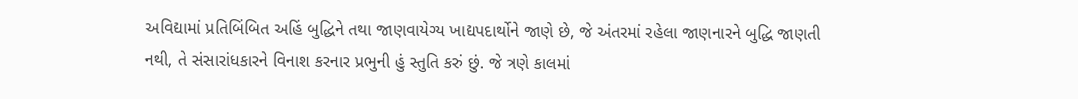અવિદ્યામાં પ્રતિબિંબિત અહિં બુદ્ધિને તથા જાણવાયેગ્ય ખાદ્યપદાર્થોને જાણે છે, જે અંતરમાં રહેલા જાણનારને બુદ્ધિ જાણતી નથી, તે સંસારાંધકારને વિનાશ કરનાર પ્રભુની હું સ્તુતિ કરું છું. જે ત્રણે કાલમાં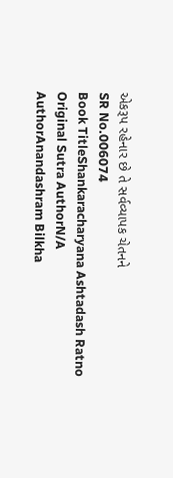એકરૂપ રહેનાર છે તે સર્વવ્યાપક ચેતનને
SR No.006074
Book TitleShankaracharyana Ashtadash Ratno
Original Sutra AuthorN/A
AuthorAnandashram Bilkha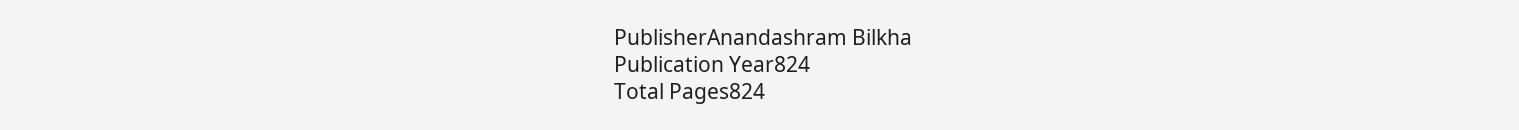PublisherAnandashram Bilkha
Publication Year824
Total Pages824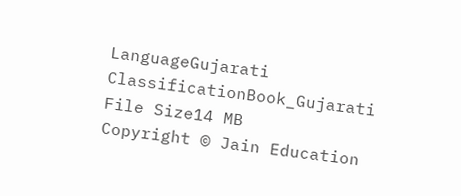LanguageGujarati
ClassificationBook_Gujarati
File Size14 MB
Copyright © Jain Education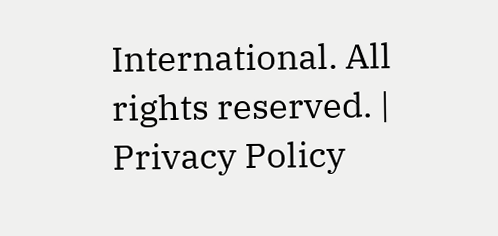International. All rights reserved. | Privacy Policy